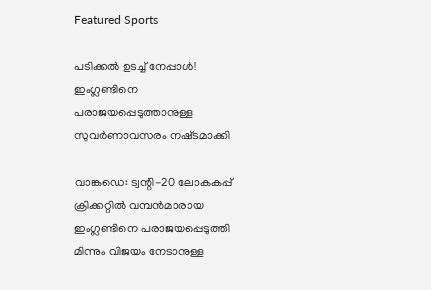Featured Sports

പടിക്കല്‍ ഉടച്ച്‌ നേപ്പാള്‍! ഇംഗ്ലണ്ടിനെ പരാജയപ്പെടുത്താനുള്ള സുവര്‍ണാവസരം നഷ്‌ടമാക്കി

വാങ്കഡെ: ട്വന്റി-20 ലോകകപ്പ്‌ ക്രിക്കറ്റില്‍ വമ്പന്‍മാരായ ഇംഗ്ലണ്ടിനെ പരാജയപ്പെടുത്തി മിന്നും വിജയം നേടാനുള്ള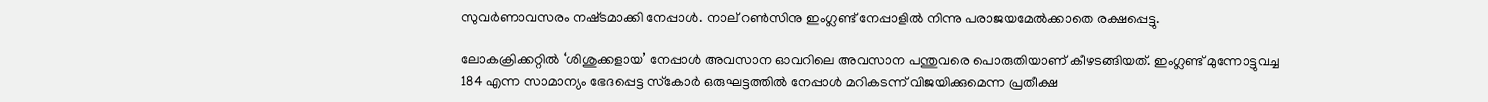സുവര്‍ണാവസരം നഷ്‌ടമാക്കി നേപ്പാള്‍. നാല്‌ റണ്‍സിനു ഇംഗ്ലണ്ട്‌ നേപ്പാളില്‍ നിന്നു പരാജയമേല്‍ക്കാതെ രക്ഷപ്പെട്ടു.

ലോകക്രിക്കറ്റില്‍ ‘ശിശുക്കളായ’ നേപ്പാള്‍ അവസാന ഓവറിലെ അവസാന പന്തുവരെ പൊരുതിയാണ്‌ കീഴടങ്ങിയത്‌. ഇംഗ്ലണ്ട്‌ മുന്നോട്ടുവച്ച 184 എന്ന സാമാന്യം ഭേദപ്പെട്ട സ്‌കോര്‍ ഒരുഘട്ടത്തില്‍ നേപ്പാള്‍ മറികടന്ന്‌ വിജയിക്കുമെന്ന പ്രതീക്ഷ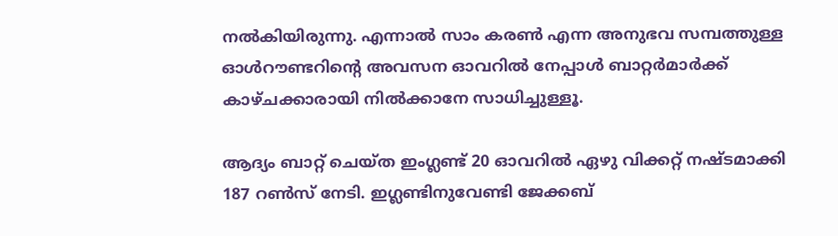നല്‍കിയിരുന്നു. എന്നാല്‍ സാം കരണ്‍ എന്ന അനുഭവ സമ്പത്തുള്ള ഓള്‍റൗണ്ടറിന്റെ അവസന ഓവറില്‍ നേപ്പാള്‍ ബാറ്റര്‍മാര്‍ക്ക്‌ കാഴ്‌ചക്കാരായി നില്‍ക്കാനേ സാധിച്ചുള്ളൂ.

ആദ്യം ബാറ്റ്‌ ചെയ്‌ത ഇംഗ്ലണ്ട്‌ 20 ഓവറില്‍ ഏഴു വിക്കറ്റ്‌ നഷ്‌ടമാക്കി 187 റണ്‍സ്‌ നേടി. ഇഗ്ലണ്ടിനുവേണ്ടി ജേക്കബ്‌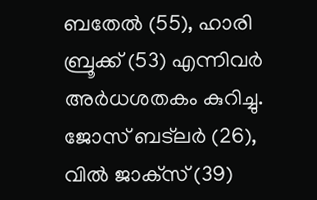ബതേല്‍ (55), ഹാരി ബ്രൂക്ക്‌ (53) എന്നിവര്‍ അര്‍ധശതകം കുറിച്ചു. ജോസ്‌ ബട്‌ലര്‍ (26), വില്‍ ജാക്‌സ് (39)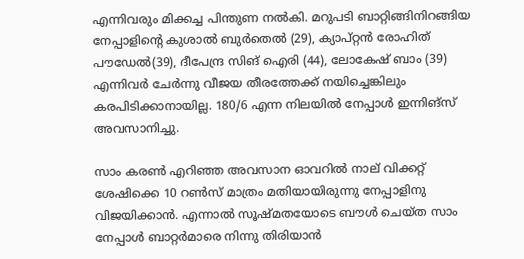എന്നിവരും മിക്കച്ച പിന്തുണ നല്‍കി. മറുപടി ബാറ്റിങ്ങിനിറങ്ങിയ നേപ്പാളിന്റെ കുശാല്‍ ബുര്‍തെല്‍ (29), ക്യാപ്‌റ്റന്‍ രോഹിത്‌ പൗഡേല്‍(39), ദീപേന്ദ്ര സിങ്‌ ഐരി (44), ലോകേഷ്‌ ബാം (39) എന്നിവര്‍ ചേര്‍ന്നു വീജയ തീരത്തേക്ക്‌ നയിച്ചെങ്കിലും കരപിടിക്കാനായില്ല. 180/6 എന്ന നിലയില്‍ നേപ്പാള്‍ ഇന്നിങ്‌സ് അവസാനിച്ചു.

സാം കരണ്‍ എറിഞ്ഞ അവസാന ഓവറില്‍ നാല്‌ വിക്കറ്റ്‌ ശേഷിക്കെ 10 റണ്‍സ്‌ മാത്രം മതിയായിരുന്നു നേപ്പാളിനു വിജയിക്കാന്‍. എന്നാല്‍ സൂഷ്‌മതയോടെ ബൗള്‍ ചെയ്‌ത സാം നേപ്പാള്‍ ബാറ്റര്‍മാരെ നിന്നു തിരിയാന്‍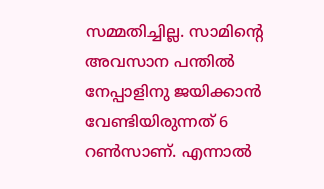സമ്മതിച്ചില്ല. സാമിന്റെ അവസാന പന്തില്‍ നേപ്പാളിനു ജയിക്കാന്‍ വേണ്ടിയിരുന്നത്‌ 6 റണ്‍സാണ്‌. എന്നാല്‍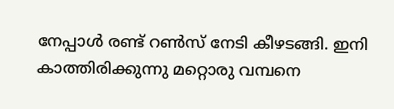നേപ്പാള്‍ രണ്ട്‌ റണ്‍സ്‌ നേടി കീഴടങ്ങി. ഇനി കാത്തിരിക്കുന്നു മറ്റൊരു വമ്പനെ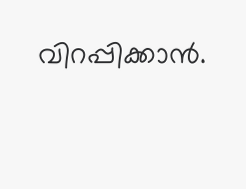വിറപ്പിക്കാന്‍.